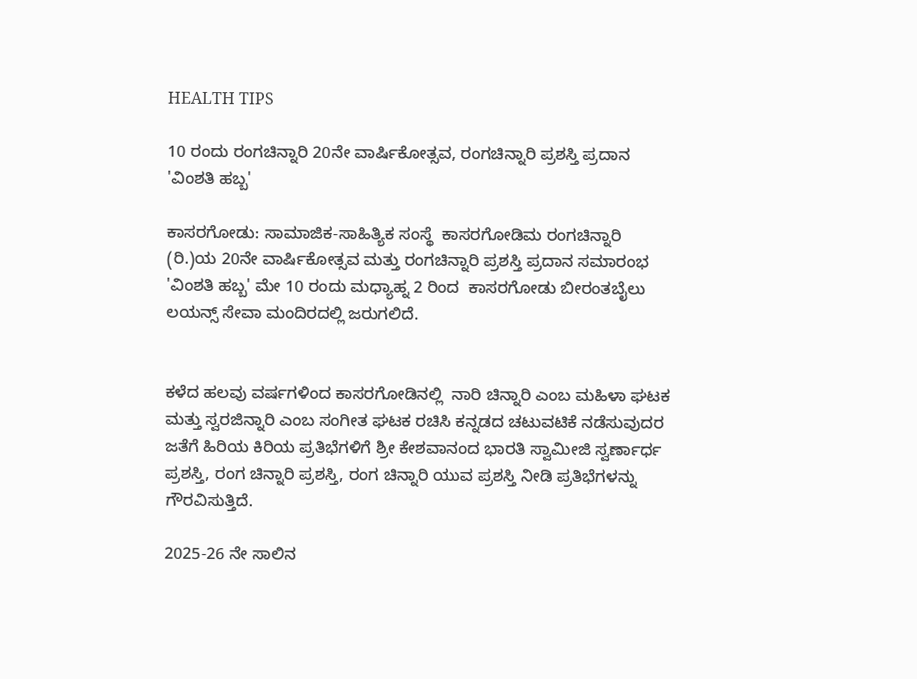HEALTH TIPS

10 ರಂದು ರಂಗಚಿನ್ನಾರಿ 20ನೇ ವಾರ್ಷಿಕೋತ್ಸವ, ರಂಗಚಿನ್ನಾರಿ ಪ್ರಶಸ್ತಿ ಪ್ರದಾನ 'ವಿಂಶತಿ ಹಬ್ಬ'

ಕಾಸರಗೋಡು: ಸಾಮಾಜಿಕ-ಸಾಹಿತ್ಯಿಕ ಸಂಸ್ಥೆ  ಕಾಸರಗೋಡಿಮ ರಂಗಚಿನ್ನಾರಿ (ರಿ.)ಯ 20ನೇ ವಾರ್ಷಿಕೋತ್ಸವ ಮತ್ತು ರಂಗಚಿನ್ನಾರಿ ಪ್ರಶಸ್ತಿ ಪ್ರದಾನ ಸಮಾರಂಭ 'ವಿಂಶತಿ ಹಬ್ಬ' ಮೇ 10 ರಂದು ಮಧ್ಯಾಹ್ನ 2 ರಿಂದ  ಕಾಸರಗೋಡು ಬೀರಂತಬೈಲು ಲಯನ್ಸ್ ಸೇವಾ ಮಂದಿರದಲ್ಲಿ ಜರುಗಲಿದೆ.


ಕಳೆದ ಹಲವು ವರ್ಷಗಳಿಂದ ಕಾಸರಗೋಡಿನಲ್ಲಿ  ನಾರಿ ಚಿನ್ನಾರಿ ಎಂಬ ಮಹಿಳಾ ಘಟಕ ಮತ್ತು ಸ್ವರಜಿನ್ನಾರಿ ಎಂಬ ಸಂಗೀತ ಘಟಕ ರಚಿಸಿ ಕನ್ನಡದ ಚಟುವಟಿಕೆ ನಡೆಸುವುದರ ಜತೆಗೆ ಹಿರಿಯ ಕಿರಿಯ ಪ್ರತಿಭೆಗಳಿಗೆ ಶ್ರೀ ಕೇಶವಾನಂದ ಭಾರತಿ ಸ್ವಾಮೀಜಿ ಸ್ವರ್ಣಾರ್ಧ ಪ್ರಶಸ್ತಿ, ರಂಗ ಚಿನ್ನಾರಿ ಪ್ರಶಸ್ತಿ, ರಂಗ ಚಿನ್ನಾರಿ ಯುವ ಪ್ರಶಸ್ತಿ ನೀಡಿ ಪ್ರತಿಭೆಗಳನ್ನು ಗೌರವಿಸುತ್ತಿದೆ.

2025-26 ನೇ ಸಾಲಿನ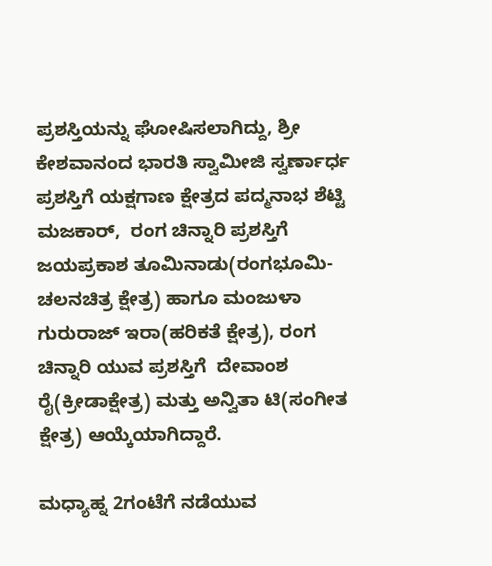ಪ್ರಶಸ್ತಿಯನ್ನು ಘೋಷಿಸಲಾಗಿದ್ದು, ಶ್ರೀ ಕೇಶವಾನಂದ ಭಾರತಿ ಸ್ವಾಮೀಜಿ ಸ್ವರ್ಣಾರ್ಧ ಪ್ರಶಸ್ತಿಗೆ ಯಕ್ಷಗಾಣ ಕ್ಷೇತ್ರದ ಪದ್ಮನಾಭ ಶೆಟ್ಟಿ ಮಜಕಾರ್,  ರಂಗ ಚಿನ್ನಾರಿ ಪ್ರಶಸ್ತಿಗೆ ಜಯಪ್ರಕಾಶ ತೂಮಿನಾಡು(ರಂಗಭೂಮಿ-ಚಲನಚಿತ್ರ ಕ್ಷೇತ್ರ) ಹಾಗೂ ಮಂಜುಳಾ ಗುರುರಾಜ್ ಇರಾ(ಹರಿಕತೆ ಕ್ಷೇತ್ರ), ರಂಗ ಚಿನ್ನಾರಿ ಯುವ ಪ್ರಶಸ್ತಿಗೆ  ದೇವಾಂಶ ರೈ(ಕ್ರೀಡಾಕ್ಷೇತ್ರ) ಮತ್ತು ಅನ್ವಿತಾ ಟಿ(ಸಂಗೀತ ಕ್ಷೇತ್ರ) ಆಯ್ಕೆಯಾಗಿದ್ದಾರೆ.

ಮಧ್ಯಾಹ್ನ 2ಗಂಟೆಗೆ ನಡೆಯುವ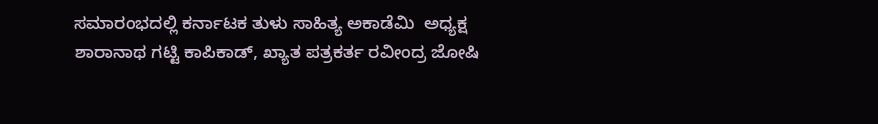ಸಮಾರಂಭದಲ್ಲಿ ಕರ್ನಾಟಕ ತುಳು ಸಾಹಿತ್ಯ ಅಕಾಡೆಮಿ  ಅಧ್ಯಕ್ಷ ಶಾರಾನಾಥ ಗಟ್ಟಿ ಕಾಪಿಕಾಡ್, ಖ್ಯಾತ ಪತ್ರಕರ್ತ ರವೀಂದ್ರ ಜೋಷಿ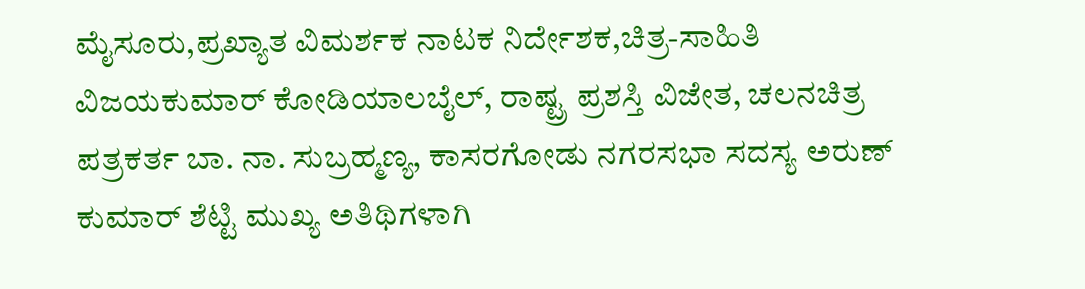ಮೈಸೂರು,ಪ್ರಖ್ಯಾತ ವಿಮರ್ಶಕ ನಾಟಕ ನಿರ್ದೇಶಕ,ಚಿತ್ರ-ಸಾಹಿತಿ  ವಿಜಯಕುಮಾರ್ ಕೋಡಿಯಾಲಬೈಲ್, ರಾಷ್ಟ್ರ ಪ್ರಶಸ್ತಿ ವಿಜೇತ, ಚಲನಚಿತ್ರ ಪತ್ರಕರ್ತ ಬಾ. ನಾ. ಸುಬ್ರಹ್ಮಣ್ಯ, ಕಾಸರಗೋಡು ನಗರಸಭಾ ಸದಸ್ಯ ಅರುಣ್ ಕುಮಾರ್ ಶೆಟ್ಟಿ ಮುಖ್ಯ ಅತಿಥಿಗಳಾಗಿ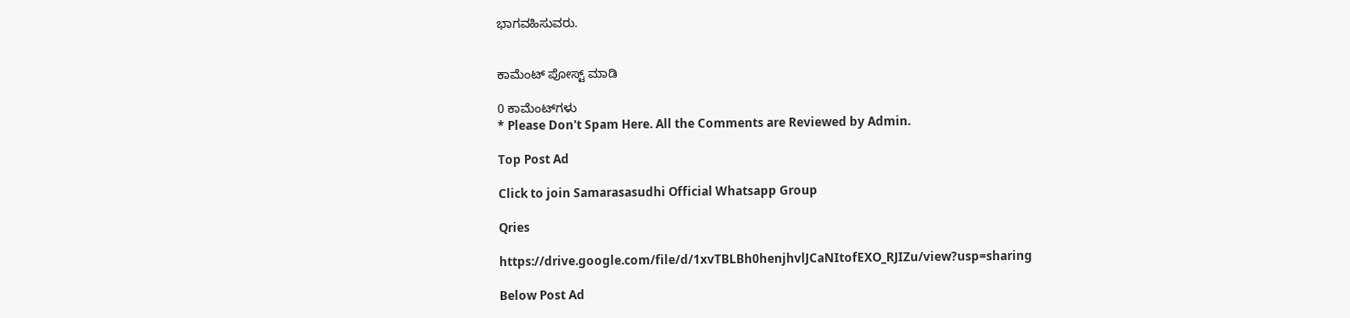ಭಾಗವಹಿಸುವರು.


ಕಾಮೆಂಟ್‌‌ ಪೋಸ್ಟ್‌ ಮಾಡಿ

0 ಕಾಮೆಂಟ್‌ಗಳು
* Please Don't Spam Here. All the Comments are Reviewed by Admin.

Top Post Ad

Click to join Samarasasudhi Official Whatsapp Group

Qries

https://drive.google.com/file/d/1xvTBLBh0henjhvlJCaNItofEXO_RJIZu/view?usp=sharing

Below Post Ad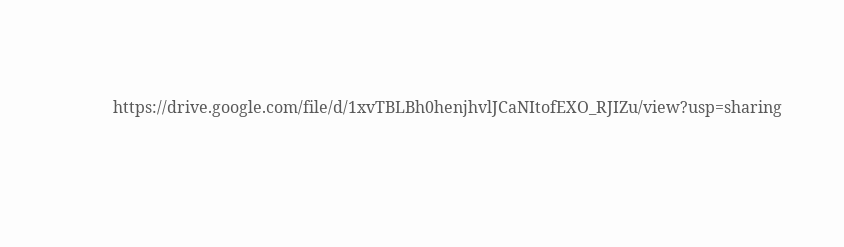https://drive.google.com/file/d/1xvTBLBh0henjhvlJCaNItofEXO_RJIZu/view?usp=sharing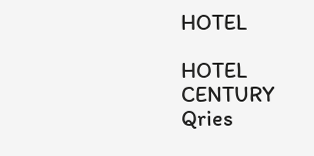HOTEL

HOTEL
CENTURY
Qries